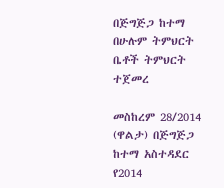በጅግጅጋ ከተማ በሁሉም ትምህርት ቤቶች ትምህርት ተጀመረ

መስከረም 28/2014 (ዋልታ) በጅግጅጋ ከተማ አስተዳደር የ2014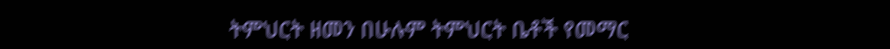ትምህርት ዘመን በሁሉም ትምህርት ቤቶች የመማር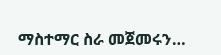ማስተማር ስራ መጀመሩን…